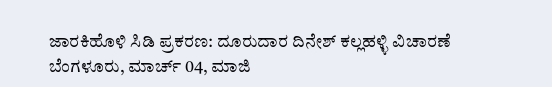ಜಾರಕಿಹೊಳಿ ಸಿಡಿ ಪ್ರಕರಣ: ದೂರುದಾರ ದಿನೇಶ್ ಕಲ್ಲಹಳ್ಳಿ ವಿಚಾರಣೆ
ಬೆಂಗಳೂರು, ಮಾರ್ಚ್ 04, ಮಾಜಿ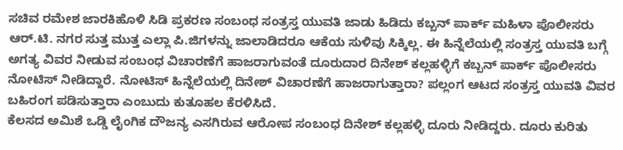ಸಚಿವ ರಮೇಶ ಜಾರಕಿಹೊಳಿ ಸಿಡಿ ಪ್ರಕರಣ ಸಂಬಂಧ ಸಂತ್ರಸ್ತ ಯುವತಿ ಜಾಡು ಹಿಡಿದು ಕಬ್ಬನ್ ಪಾರ್ಕ್ ಮಹಿಳಾ ಪೊಲೀಸರು ಆರ್.ಟಿ. ನಗರ ಸುತ್ತ ಮುತ್ತ ಎಲ್ಲಾ ಪಿ.ಜಿಗಳನ್ನು ಜಾಲಾಡಿದರೂ ಆಕೆಯ ಸುಳಿವು ಸಿಕ್ಕಿಲ್ಲ. ಈ ಹಿನ್ನೆಲೆಯಲ್ಲಿ ಸಂತ್ರಸ್ತ ಯುವತಿ ಬಗ್ಗೆ ಅಗತ್ಯ ವಿವರ ನೀಡುವ ಸಂಬಂಧ ವಿಚಾರಣೆಗೆ ಹಾಜರಾಗುವಂತೆ ದೂರುದಾರ ದಿನೇಶ್ ಕಲ್ಲಹಳ್ಳಿಗೆ ಕಬ್ಬನ್ ಪಾರ್ಕ್ ಪೊಲೀಸರು ನೋಟಿಸ್ ನೀಡಿದ್ದಾರೆ. ನೋಟಿಸ್ ಹಿನ್ನೆಲೆಯಲ್ಲಿ ದಿನೇಶ್ ವಿಚಾರಣೆಗೆ ಹಾಜರಾಗುತ್ತಾರಾ? ಪಲ್ಲಂಗ ಆಟದ ಸಂತ್ರಸ್ತ ಯುವತಿ ವಿವರ ಬಹಿರಂಗ ಪಡಿಸುತ್ತಾರಾ ಎಂಬುದು ಕುತೂಹಲ ಕೆರಳಿಸಿದೆ.
ಕೆಲಸದ ಅಮಿಶೆ ಒಡ್ಡಿ ಲೈಂಗಿಕ ದೌಜನ್ಯ ಎಸಗಿರುವ ಆರೋಪ ಸಂಬಂಧ ದಿನೇಶ್ ಕಲ್ಲಹಳ್ಳಿ ದೂರು ನೀಡಿದ್ದರು. ದೂರು ಕುರಿತು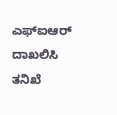ಎಫ್ಐಆರ್ ದಾಖಲಿಸಿ ತನಿಖೆ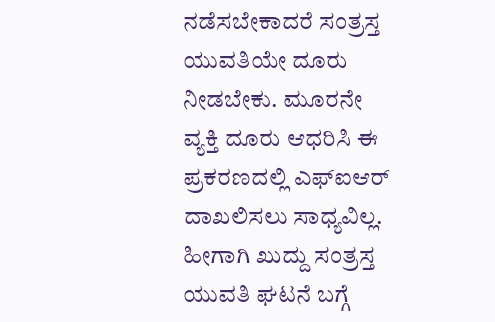ನಡೆಸಬೇಕಾದರೆ ಸಂತ್ರಸ್ತ ಯುವತಿಯೇ ದೂರು ನೀಡಬೇಕು. ಮೂರನೇ ವ್ಯಕ್ತಿ ದೂರು ಆಧರಿಸಿ ಈ ಪ್ರಕರಣದಲ್ಲಿ ಎಫ್ಐಆರ್ ದಾಖಲಿಸಲು ಸಾಧ್ಯವಿಲ್ಲ. ಹೀಗಾಗಿ ಖುದ್ದು ಸಂತ್ರಸ್ತ ಯುವತಿ ಘಟನೆ ಬಗ್ಗೆ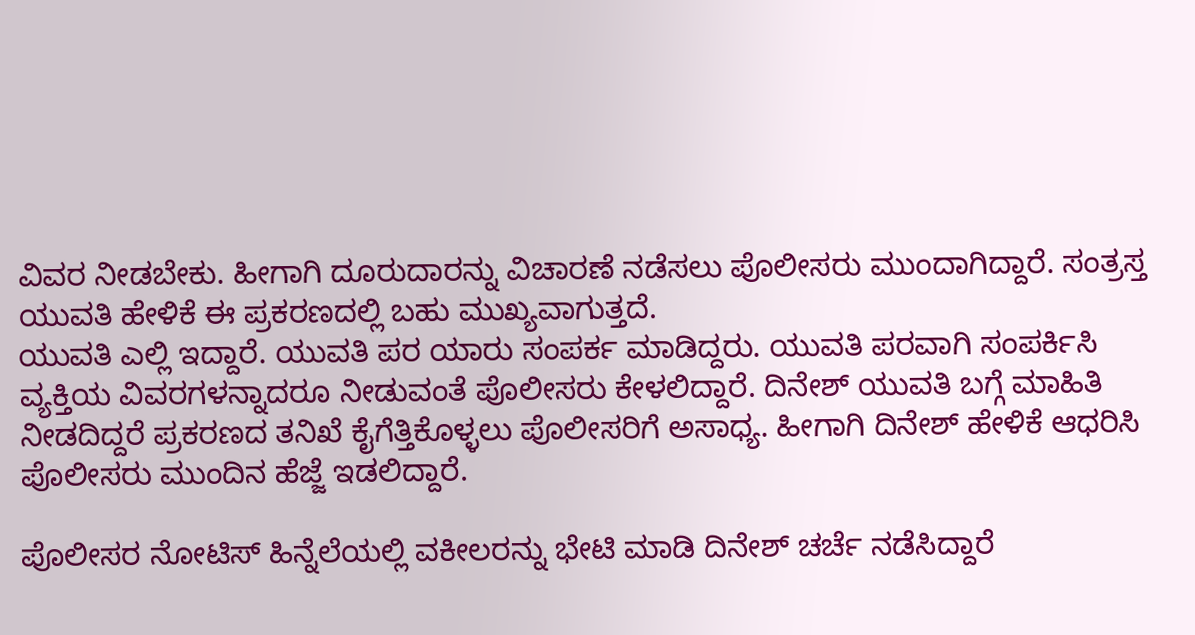ವಿವರ ನೀಡಬೇಕು. ಹೀಗಾಗಿ ದೂರುದಾರನ್ನು ವಿಚಾರಣೆ ನಡೆಸಲು ಪೊಲೀಸರು ಮುಂದಾಗಿದ್ದಾರೆ. ಸಂತ್ರಸ್ತ ಯುವತಿ ಹೇಳಿಕೆ ಈ ಪ್ರಕರಣದಲ್ಲಿ ಬಹು ಮುಖ್ಯವಾಗುತ್ತದೆ.
ಯುವತಿ ಎಲ್ಲಿ ಇದ್ದಾರೆ. ಯುವತಿ ಪರ ಯಾರು ಸಂಪರ್ಕ ಮಾಡಿದ್ದರು. ಯುವತಿ ಪರವಾಗಿ ಸಂಪರ್ಕಿಸಿ ವ್ಯಕ್ತಿಯ ವಿವರಗಳನ್ನಾದರೂ ನೀಡುವಂತೆ ಪೊಲೀಸರು ಕೇಳಲಿದ್ದಾರೆ. ದಿನೇಶ್ ಯುವತಿ ಬಗ್ಗೆ ಮಾಹಿತಿ ನೀಡದಿದ್ದರೆ ಪ್ರಕರಣದ ತನಿಖೆ ಕೈಗೆತ್ತಿಕೊಳ್ಳಲು ಪೊಲೀಸರಿಗೆ ಅಸಾಧ್ಯ. ಹೀಗಾಗಿ ದಿನೇಶ್ ಹೇಳಿಕೆ ಆಧರಿಸಿ ಪೊಲೀಸರು ಮುಂದಿನ ಹೆಜ್ಜೆ ಇಡಲಿದ್ದಾರೆ.

ಪೊಲೀಸರ ನೋಟಿಸ್ ಹಿನ್ನೆಲೆಯಲ್ಲಿ ವಕೀಲರನ್ನು ಭೇಟಿ ಮಾಡಿ ದಿನೇಶ್ ಚರ್ಚೆ ನಡೆಸಿದ್ದಾರೆ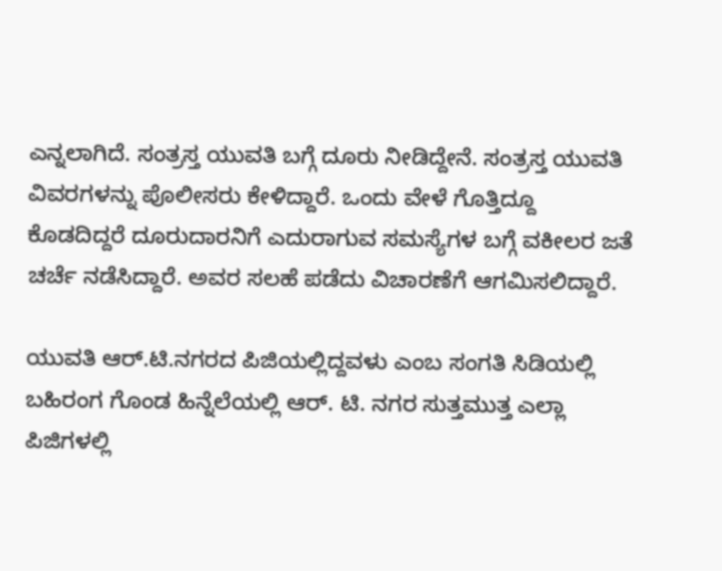ಎನ್ನಲಾಗಿದೆ. ಸಂತ್ರಸ್ತ ಯುವತಿ ಬಗ್ಗೆ ದೂರು ನೀಡಿದ್ದೇನೆ. ಸಂತ್ರಸ್ತ ಯುವತಿ ವಿವರಗಳನ್ನು ಪೊಲೀಸರು ಕೇಳಿದ್ದಾರೆ. ಒಂದು ವೇಳೆ ಗೊತ್ತಿದ್ದೂ ಕೊಡದಿದ್ದರೆ ದೂರುದಾರನಿಗೆ ಎದುರಾಗುವ ಸಮಸ್ಯೆಗಳ ಬಗ್ಗೆ ವಕೀಲರ ಜತೆ ಚರ್ಚೆ ನಡೆಸಿದ್ದಾರೆ. ಅವರ ಸಲಹೆ ಪಡೆದು ವಿಚಾರಣೆಗೆ ಆಗಮಿಸಲಿದ್ದಾರೆ.

ಯುವತಿ ಆರ್.ಟಿ.ನಗರದ ಪಿಜಿಯಲ್ಲಿದ್ದವಳು ಎಂಬ ಸಂಗತಿ ಸಿಡಿಯಲ್ಲಿ ಬಹಿರಂಗ ಗೊಂಡ ಹಿನ್ನೆಲೆಯಲ್ಲಿ ಆರ್. ಟಿ. ನಗರ ಸುತ್ತಮುತ್ತ ಎಲ್ಲಾ ಪಿಜಿಗಳಲ್ಲಿ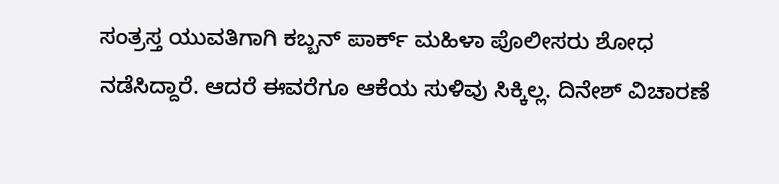ಸಂತ್ರಸ್ತ ಯುವತಿಗಾಗಿ ಕಬ್ಬನ್ ಪಾರ್ಕ್ ಮಹಿಳಾ ಪೊಲೀಸರು ಶೋಧ ನಡೆಸಿದ್ದಾರೆ. ಆದರೆ ಈವರೆಗೂ ಆಕೆಯ ಸುಳಿವು ಸಿಕ್ಕಿಲ್ಲ. ದಿನೇಶ್ ವಿಚಾರಣೆ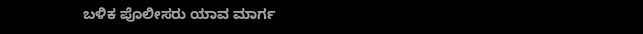ಬಳಿಕ ಪೊಲೀಸರು ಯಾವ ಮಾರ್ಗ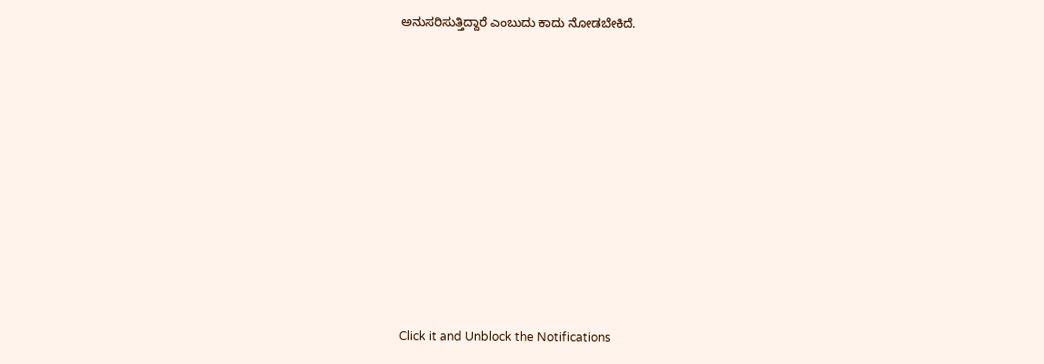ಅನುಸರಿಸುತ್ತಿದ್ದಾರೆ ಎಂಬುದು ಕಾದು ನೋಡಬೇಕಿದೆ.












Click it and Unblock the Notifications